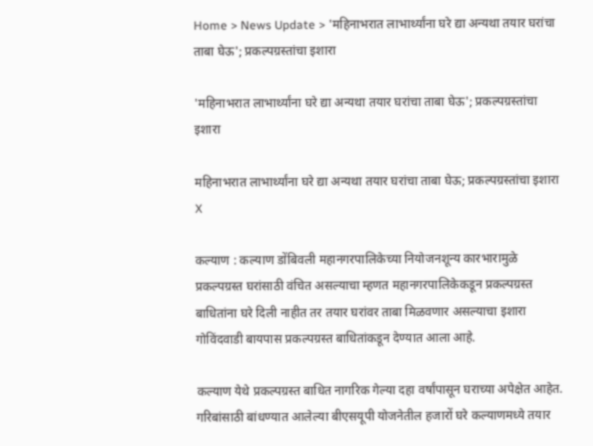Home > News Update > 'महिनाभरात लाभार्थ्यांना घरे द्या अन्यथा तयार घरांचा ताबा घेऊ'; प्रकल्पग्रस्तांचा इशारा

'महिनाभरात लाभार्थ्यांना घरे द्या अन्यथा तयार घरांचा ताबा घेऊ'; प्रकल्पग्रस्तांचा इशारा

महिनाभरात लाभार्थ्यांना घरे द्या अन्यथा तयार घरांचा ताबा घेऊ; प्रकल्पग्रस्तांचा इशारा
X

कल्याण : कल्याण डोंबिवली महानगरपालिकेच्या नियोजनशून्य कारभारामुळे प्रकल्पग्रस्त घरांसाठी वंचित असल्याचा म्हणत महानगरपालिकेकडून प्रकल्पग्रस्त बाधितांना घरे दिली नाहीत तर तयार घरांवर ताबा मिळवणार असल्याचा इशारा गोविंदवाडी बायपास प्रकल्पग्रस्त बाधितांकडून देण्यात आला आहे.

कल्याण येथे प्रकल्पग्रस्त बाधित नागरिक गेल्या दहा वर्षांपासून घराच्या अपेक्षेत आहेत. गरिबांसाठी बांधण्यात आलेल्या बीएसयूपी योजनेतील हजारों घरे कल्याणमध्ये तयार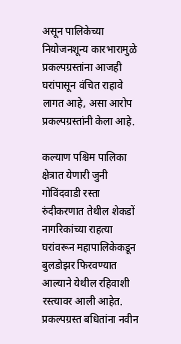असून पालिकेच्या नियोजनशून्य कारभारामुळे प्रकल्पग्रस्तांना आजही घरांपासून वंचित राहावे लागत आहे, असा आरोप प्रकल्पग्रस्तांनी केला आहे.

कल्याण पश्चिम पालिका क्षेत्रात येणारी जुनी गोविंदवाडी रस्ता रुंदीकरणात तेथील शेकडों नागरिकांच्या राहत्या घरांवरून महापालिकेकडून बुलडोझर फिरवण्यात आल्याने येथील रहिवाशी रस्त्यावर आली आहेत. प्रकल्पग्रस्त बधितांना नवीन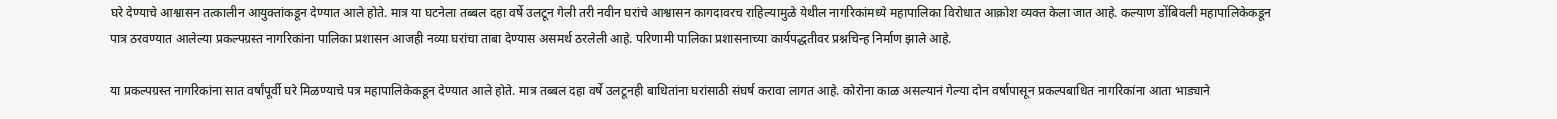घरे देण्याचे आश्वासन तत्कालीन आयुक्तांकडून देण्यात आले होते. मात्र या घटनेला तब्बल दहा वर्षे उलटून गेली तरी नवीन घरांचे आश्वासन कागदावरच राहिल्यामुळे येथील नागरिकांमध्ये महापालिका विरोधात आक्रोश व्यक्त केला जात आहे. कल्याण डोंबिवली महापालिकेकडून पात्र ठरवण्यात आलेल्या प्रकल्पग्रस्त नागरिकांना पालिका प्रशासन आजही नव्या घरांचा ताबा देण्यास असमर्थ ठरलेली आहे. परिणामी पालिका प्रशासनाच्या कार्यपद्धतीवर प्रश्नचिन्ह निर्माण झाले आहे.

या प्रकल्पग्रस्त नागरिकांना सात वर्षांपूर्वी घरे मिळण्याचे पत्र महापालिकेकडून देण्यात आले होते. मात्र तब्बल दहा वर्षे उलटूनही बाधितांना घरांसाठी संघर्ष करावा लागत आहे. कोरोना काळ असल्यानं गेल्या दोन वर्षापासून प्रकल्पबाधित नागरिकांना आता भाड्याने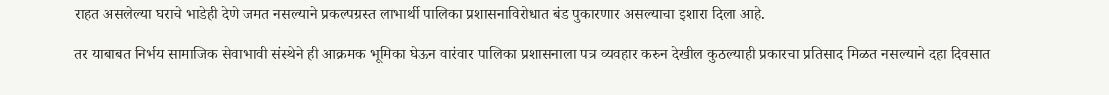राहत असलेल्या घराचे भाडेही देणे जमत नसल्याने प्रकल्पग्रस्त लाभार्थी पालिका प्रशासनाविरोधात बंड पुकारणार असल्याचा इशारा दिला आहे.

तर याबाबत निर्भय सामाजिक सेवाभावी संस्थेने ही आक्रमक भूमिका घेऊन वारंवार पालिका प्रशासनाला पत्र व्यवहार करुन देखील कुठल्याही प्रकारचा प्रतिसाद मिळत नसल्याने दहा दिवसात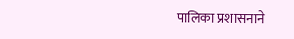पालिका प्रशासनाने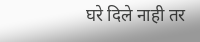घरे दिले नाही तर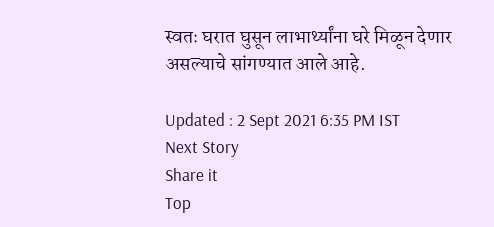स्वतः घरात घुसून लाभार्थ्यांना घरे मिळून देणार असल्याचे सांगण्यात आले आहे.

Updated : 2 Sept 2021 6:35 PM IST
Next Story
Share it
Top